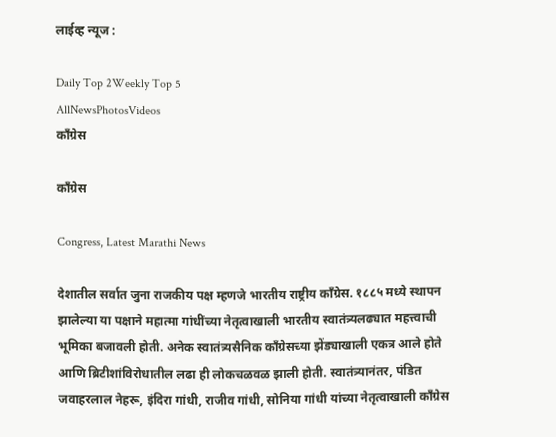लाईव्ह न्यूज :

Daily Top 2Weekly Top 5
AllNewsPhotosVideos
काँग्रेस

काँग्रेस

Congress, Latest Marathi News

देशातील सर्वात जुना राजकीय पक्ष म्हणजे भारतीय राष्ट्रीय काँग्रेस. १८८५ मध्ये स्थापन झालेल्या या पक्षाने महात्मा गांधींच्या नेतृत्वाखाली भारतीय स्वातंत्र्यलढ्यात महत्त्वाची भूमिका बजावली होती. अनेक स्वातंत्र्यसैनिक काँग्रेसच्या झेंड्याखाली एकत्र आले होते आणि ब्रिटीशांविरोधातील लढा ही लोकचळवळ झाली होती. स्वातंत्र्यानंतर, पंडित जवाहरलाल नेहरू, इंदिरा गांधी, राजीव गांधी, सोनिया गांधी यांच्या नेतृत्वाखाली काँग्रेस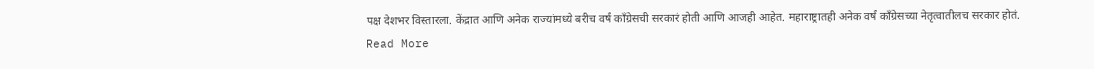पक्ष देशभर विस्तारला. केंद्रात आणि अनेक राज्यांमध्ये बरीच वर्षं काँग्रेसची सरकारं होती आणि आजही आहेत. महाराष्ट्रातही अनेक वर्षं काँग्रेसच्या नेतृत्वातीलच सरकार होतं.
Read More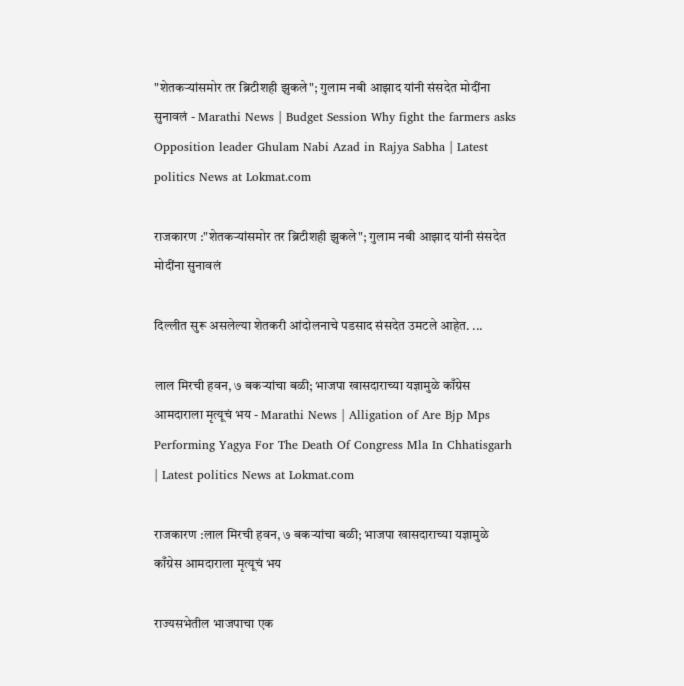"शेतकऱ्यांसमोर तर ब्रिटीशही झुकले"; गुलाम नबी आझाद यांनी संसदेत मोदींना सुनावलं - Marathi News | Budget Session Why fight the farmers asks Opposition leader Ghulam Nabi Azad in Rajya Sabha | Latest politics News at Lokmat.com

राजकारण :"शेतकऱ्यांसमोर तर ब्रिटीशही झुकले"; गुलाम नबी आझाद यांनी संसदेत मोदींना सुनावलं

दिल्लीत सुरू असलेल्या शेतकरी आंदोलनाचे पडसाद संसदेत उमटले आहेत. ...

लाल मिरची हवन, ७ बकऱ्यांचा बळी; भाजपा खासदाराच्या यज्ञामुळे काँग्रेस आमदाराला मृत्यूचं भय - Marathi News | Alligation of Are Bjp Mps Performing Yagya For The Death Of Congress Mla In Chhatisgarh | Latest politics News at Lokmat.com

राजकारण :लाल मिरची हवन, ७ बकऱ्यांचा बळी; भाजपा खासदाराच्या यज्ञामुळे काँग्रेस आमदाराला मृत्यूचं भय

राज्यसभेतील भाजपाचा एक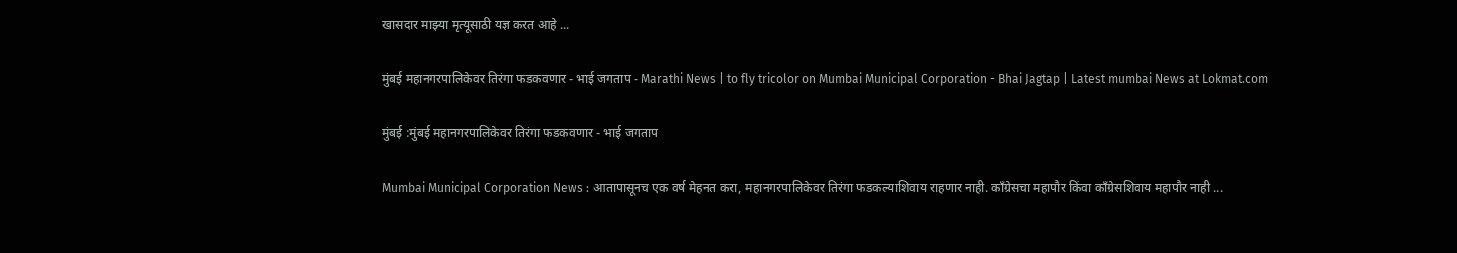खासदार माझ्या मृत्यूसाठी यज्ञ करत आहे ...

मुंबई महानगरपालिकेवर तिरंगा फडकवणार - भाई जगताप - Marathi News | to fly tricolor on Mumbai Municipal Corporation - Bhai Jagtap | Latest mumbai News at Lokmat.com

मुंबई :मुंबई महानगरपालिकेवर तिरंगा फडकवणार - भाई जगताप

Mumbai Municipal Corporation News : आतापासूनच एक वर्ष मेहनत करा, महानगरपालिकेवर तिरंगा फडकल्याशिवाय राहणार नाही. काँग्रेसचा महापौर किंवा काँग्रेसशिवाय महापौर नाही ...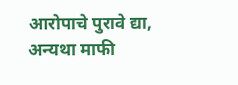आरोपाचे पुरावे द्या, अन्यथा माफी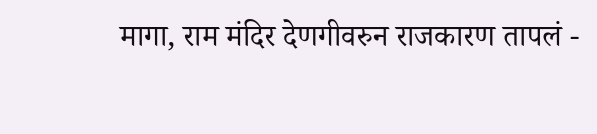मागा, राम मंदिर देणगीवरुन राजकारण तापलं -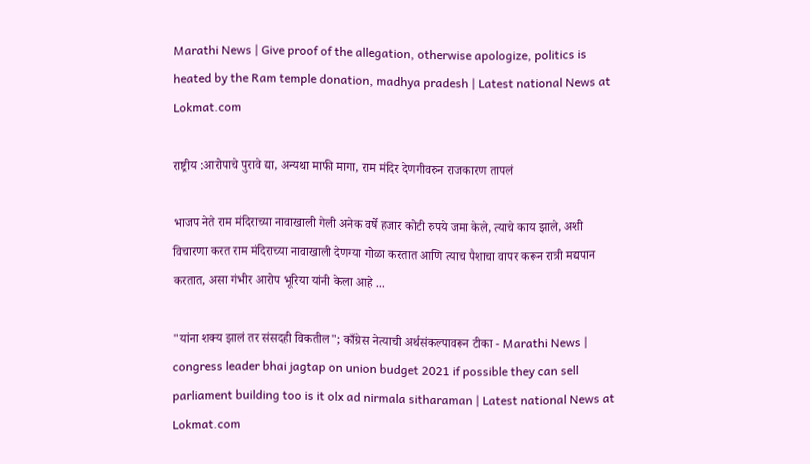Marathi News | Give proof of the allegation, otherwise apologize, politics is heated by the Ram temple donation, madhya pradesh | Latest national News at Lokmat.com

राष्ट्रीय :आरोपाचे पुरावे द्या, अन्यथा माफी मागा, राम मंदिर देणगीवरुन राजकारण तापलं

भाजप नेते राम मंदिराच्या नावाखाली गेली अनेक वर्षे हजार कोटी रुपये जमा केले, त्याचे काय झाले, अशी विचारणा करत राम मंदिराच्या नावाखाली देणग्या गोळा करतात आणि त्याच पैशाचा वापर करून रात्री मद्यपान करतात, असा गंभीर आरोप भूरिया यांनी केला आहे ...

"यांना शक्य झालं तर संसदही विकतील"; काँग्रेस नेत्याची अर्थसंकल्पावरून टीका - Marathi News | congress leader bhai jagtap on union budget 2021 if possible they can sell parliament building too is it olx ad nirmala sitharaman | Latest national News at Lokmat.com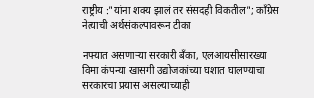राष्ट्रीय :"यांना शक्य झालं तर संसदही विकतील"; काँग्रेस नेत्याची अर्थसंकल्पावरून टीका

नफ्यात असणाऱ्या सरकारी बँका, एलआयसीसारख्या विमा कंपन्या खासगी उद्योजकांच्या घशात घालण्याचा सरकारचा प्रयास असल्याच्याही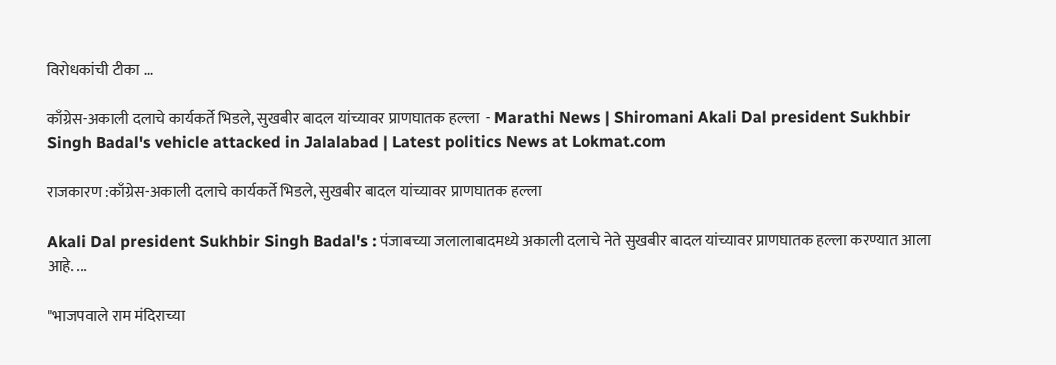विरोधकांची टीका ...

काँग्रेस-अकाली दलाचे कार्यकर्ते भिडले, सुखबीर बादल यांच्यावर प्राणघातक हल्ला  - Marathi News | Shiromani Akali Dal president Sukhbir Singh Badal's vehicle attacked in Jalalabad | Latest politics News at Lokmat.com

राजकारण :काँग्रेस-अकाली दलाचे कार्यकर्ते भिडले, सुखबीर बादल यांच्यावर प्राणघातक हल्ला

Akali Dal president Sukhbir Singh Badal's : पंजाबच्या जलालाबादमध्ये अकाली दलाचे नेते सुखबीर बादल यांच्यावर प्राणघातक हल्ला करण्यात आला आहे. ...

"भाजपवाले राम मंदिराच्या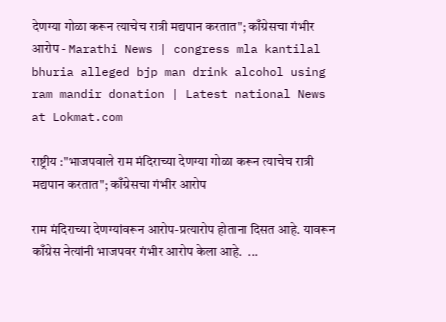देणग्या गोळा करून त्याचेच रात्री मद्यपान करतात"; काँग्रेसचा गंभीर आरोप - Marathi News | congress mla kantilal bhuria alleged bjp man drink alcohol using ram mandir donation | Latest national News at Lokmat.com

राष्ट्रीय :"भाजपवाले राम मंदिराच्या देणग्या गोळा करून त्याचेच रात्री मद्यपान करतात"; काँग्रेसचा गंभीर आरोप

राम मंदिराच्या देणग्यांवरून आरोप-प्रत्यारोप होताना दिसत आहे. यावरून काँग्रेस नेत्यांनी भाजपवर गंभीर आरोप केला आहे.  ...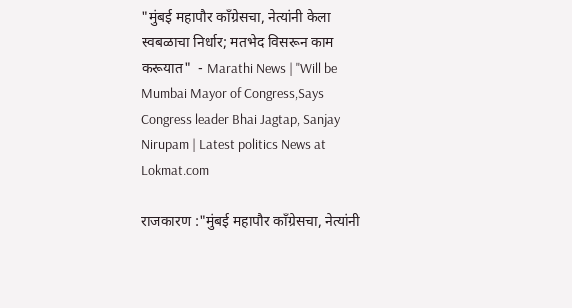"मुंबई महापौर काँग्रेसचा, नेत्यांनी केला स्वबळाचा निर्धार; मतभेद विसरून काम करूयात"  - Marathi News | "Will be Mumbai Mayor of Congress,Says Congress leader Bhai Jagtap, Sanjay Nirupam | Latest politics News at Lokmat.com

राजकारण :"मुंबई महापौर काँग्रेसचा, नेत्यांनी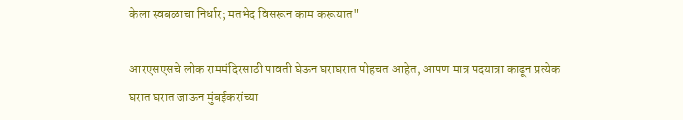केला स्वबळाचा निर्धार; मतभेद विसरून काम करूयात"

आरएसएसचे लोक राममंदिरसाठी पावती घेऊन घराघरात पोहचत आहेत, आपण मात्र पदयात्रा काढून प्रत्येक घरात घरात जाऊन मुंबईकरांच्या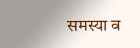समस्या व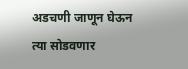अडचणी जाणून घेऊन त्या सोडवणार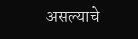असल्याचे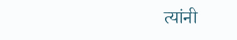त्यांनी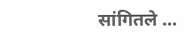सांगितले ...